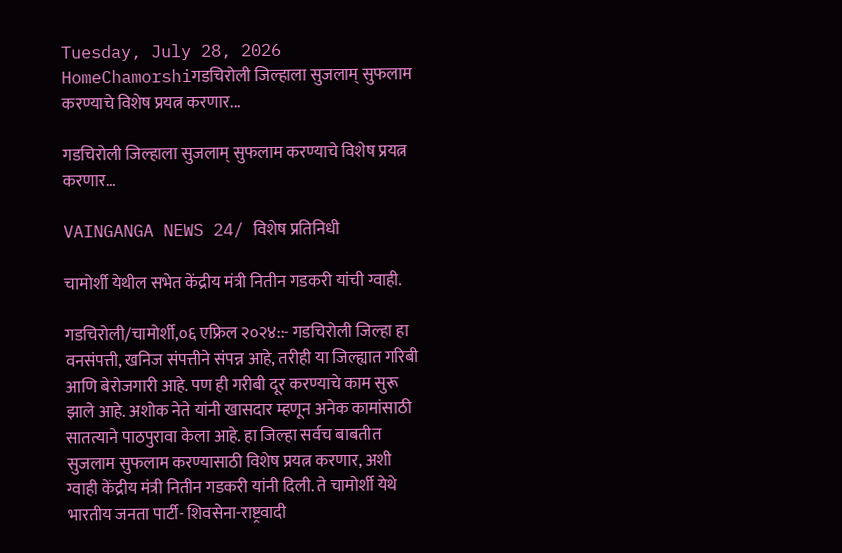Tuesday, July 28, 2026
HomeChamorshiगडचिरोली जिल्हाला सुजलाम् सुफलाम करण्याचे विशेष प्रयत्न करणार...

गडचिरोली जिल्हाला सुजलाम् सुफलाम करण्याचे विशेष प्रयत्न करणार…

VAINGANGA NEWS 24/ विशेष प्रतिनिधी

चामोर्शी येथील सभेत केंद्रीय मंत्री नितीन गडकरी यांची ग्वाही.

गडचिरोली/चामोर्शी,०६ एफ्रिल २०२४::- गडचिरोली जिल्हा हा वनसंपत्ती, खनिज संपत्तीने संपन्न आहे, तरीही या जिल्ह्यात गरिबी आणि बेरोजगारी आहे. पण ही गरीबी दूर करण्याचे काम सुरू झाले आहे. अशोक नेते यांनी खासदार म्हणून अनेक कामांसाठी सातत्याने पाठपुरावा केला आहे. हा जिल्हा सर्वच बाबतीत सुजलाम सुफलाम करण्यासाठी विशेष प्रयत्न करणार, अशी ग्वाही केंद्रीय मंत्री नितीन गडकरी यांनी दिली. ते चामोर्शी येथे भारतीय जनता पार्टी- शिवसेना-राष्ट्रवादी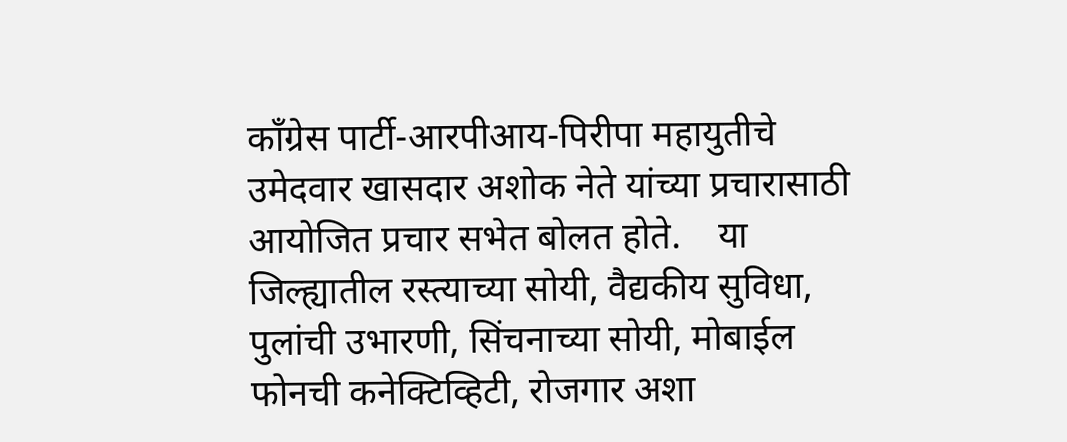काँग्रेस पार्टी-आरपीआय-पिरीपा महायुतीचे उमेदवार खासदार अशोक नेते यांच्या प्रचारासाठी आयोजित प्रचार सभेत बोलत होते.    या जिल्ह्यातील रस्त्याच्या सोयी, वैद्यकीय सुविधा, पुलांची उभारणी, सिंचनाच्या सोयी, मोबाईल फोनची कनेक्टिव्हिटी, रोजगार अशा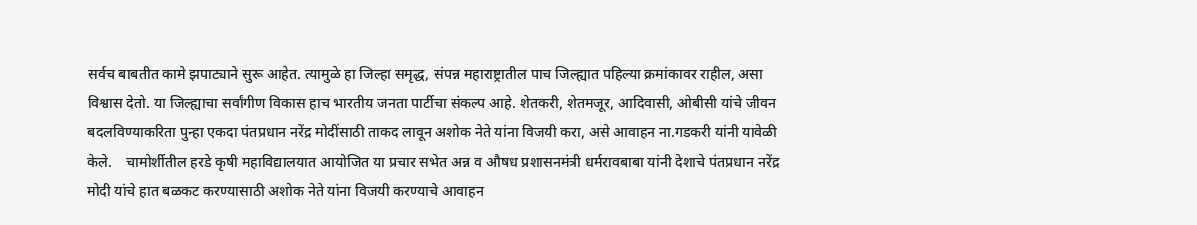सर्वच बाबतीत कामे झपाट्याने सुरू आहेत. त्यामुळे हा जिल्हा समृद्ध, संपन्न महाराष्ट्रातील पाच जिल्ह्यात पहिल्या क्रमांकावर राहील, असा विश्वास देतो. या जिल्ह्याचा सर्वांगीण विकास हाच भारतीय जनता पार्टीचा संकल्प आहे. शेतकरी, शेतमजूर, आदिवासी, ओबीसी यांचे जीवन बदलविण्याकरिता पुन्हा एकदा पंतप्रधान नरेंद्र मोदींसाठी ताकद लावून अशोक नेते यांना विजयी करा, असे आवाहन ना.गडकरी यांनी यावेळी केले.    चामोर्शीतील हरडे कृषी महाविद्यालयात आयोजित या प्रचार सभेत अन्न व औषध प्रशासनमंत्री धर्मरावबाबा यांनी देशाचे पंतप्रधान नरेंद्र मोदी यांचे हात बळकट करण्यासाठी अशोक नेते यांना विजयी करण्याचे आवाहन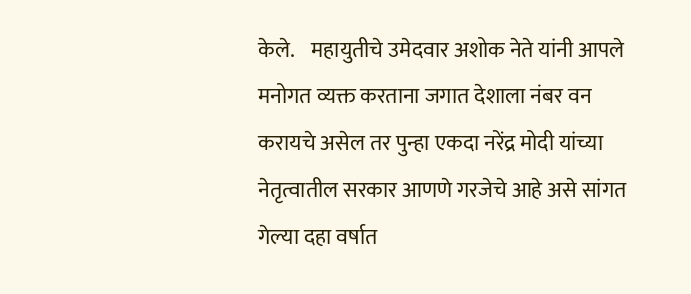केले.    महायुतीचे उमेदवार अशोक नेते यांनी आपले मनोगत व्यक्त करताना जगात देशाला नंबर वन करायचे असेल तर पुन्हा एकदा नरेंद्र मोदी यांच्या नेतृत्वातील सरकार आणणे गरजेचे आहे असे सांगत गेल्या दहा वर्षात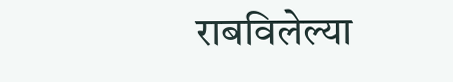राबविलेल्या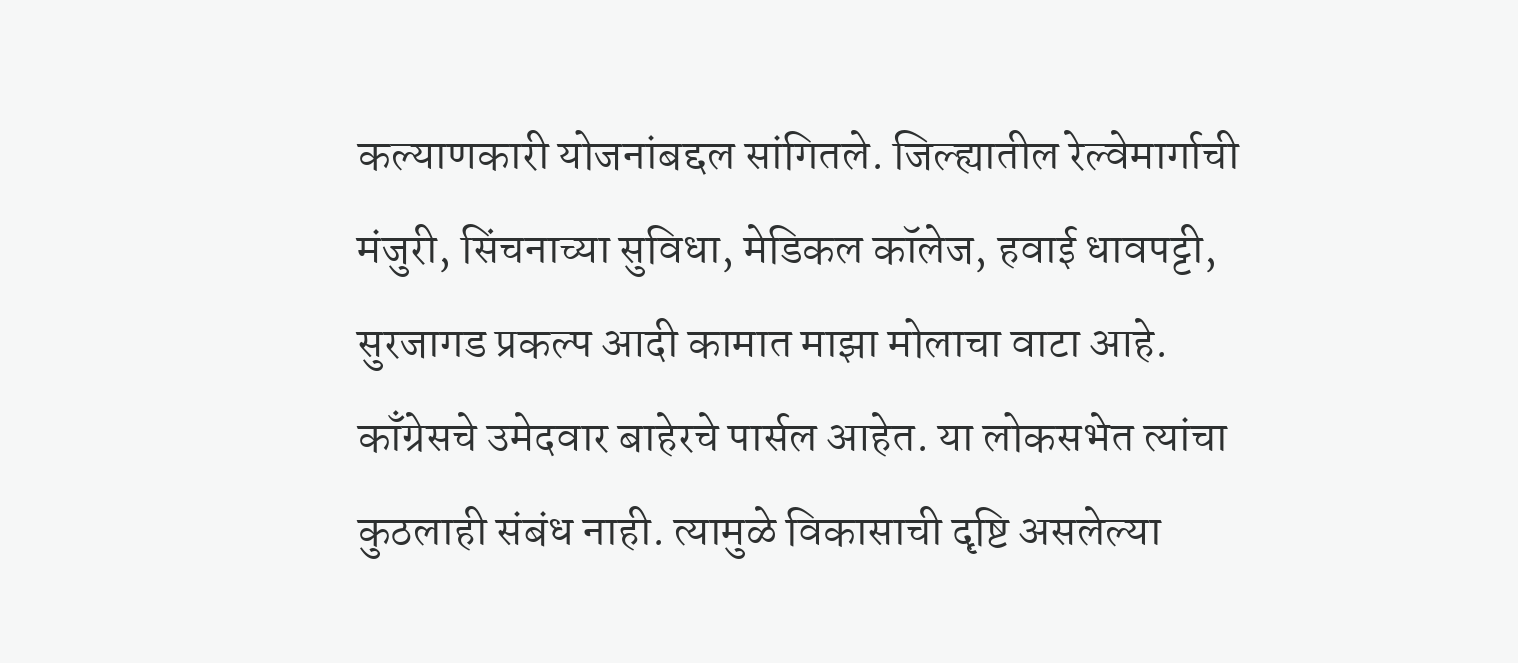कल्याणकारी योजनांबद्दल सांगितले. जिल्ह्यातील रेल्वेमार्गाची मंजुरी, सिंचनाच्या सुविधा, मेडिकल कॉलेज, हवाई धावपट्टी, सुरजागड प्रकल्प आदी कामात माझा मोलाचा वाटा आहे. काँग्रेसचे उमेदवार बाहेरचे पार्सल आहेत. या लोकसभेत त्यांचा कुठलाही संबंध नाही. त्यामुळे विकासाची दृष्टि असलेल्या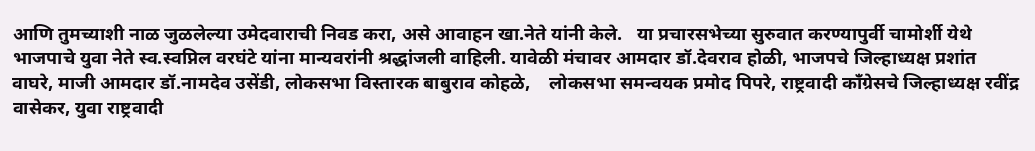आणि तुमच्याशी नाळ जुळलेल्या उमेदवाराची निवड करा, असे आवाहन खा.नेते यांनी केले.   या प्रचारसभेच्या सुरुवात करण्यापुर्वी चामोर्शी येथे भाजपाचे युवा नेते स्व.स्वप्निल वरघंटे यांना मान्यवरांनी श्रद्धांजली वाहिली. यावेळी मंचावर आमदार डॉ.देवराव होळी, भाजपचे जिल्हाध्यक्ष प्रशांत वाघरे, माजी आमदार डॉ.नामदेव उसेंडी, लोकसभा विस्तारक बाबुराव कोहळे,    लोकसभा समन्वयक प्रमोद पिपरे, राष्ट्रवादी काँग्रेसचे जिल्हाध्यक्ष रवींद्र वासेकर, युवा राष्ट्रवादी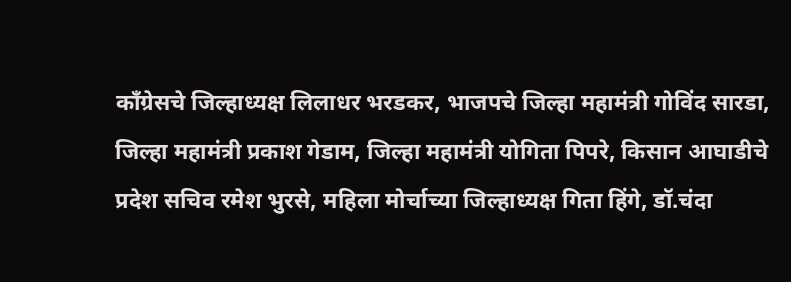काँग्रेसचे जिल्हाध्यक्ष लिलाधर भरडकर, भाजपचे जिल्हा महामंत्री गोविंद सारडा, जिल्हा महामंत्री प्रकाश गेडाम, जिल्हा महामंत्री योगिता पिपरे, किसान आघाडीचे प्रदेश सचिव रमेश भुरसे, महिला मोर्चाच्या जिल्हाध्यक्ष गिता हिंगे, डॉ.चंदा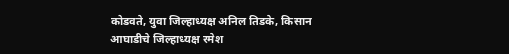कोडवते, युवा जिल्हाध्यक्ष अनिल तिडके, किसान आघाडीचे जिल्हाध्यक्ष रमेश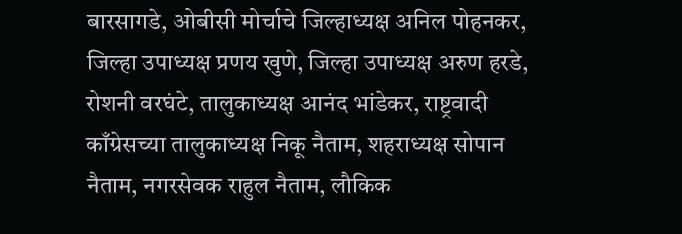बारसागडे, ओबीसी मोर्चाचे जिल्हाध्यक्ष अनिल पोहनकर, जिल्हा उपाध्यक्ष प्रणय खुणे, जिल्हा उपाध्यक्ष अरुण हरडे, रोशनी वरघंटे, तालुकाध्यक्ष आनंद भांडेकर, राष्ट्रवादी काँग्रेसच्या तालुकाध्यक्ष निकू नैताम, शहराध्यक्ष सोपान नैताम, नगरसेवक राहुल नैताम, लौकिक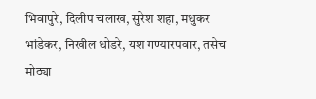भिवापुरे, दिलीप चलाख, सुरेश शहा, मधुकर भांडेकर, निखील धोडरे, यश गण्यारपवार, तसेच मोठ्या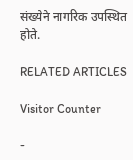संख्येने नागरिक उपस्थित होते.

RELATED ARTICLES

Visitor Counter

-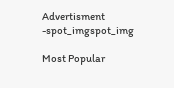Advertisment -spot_imgspot_img

Most Popular